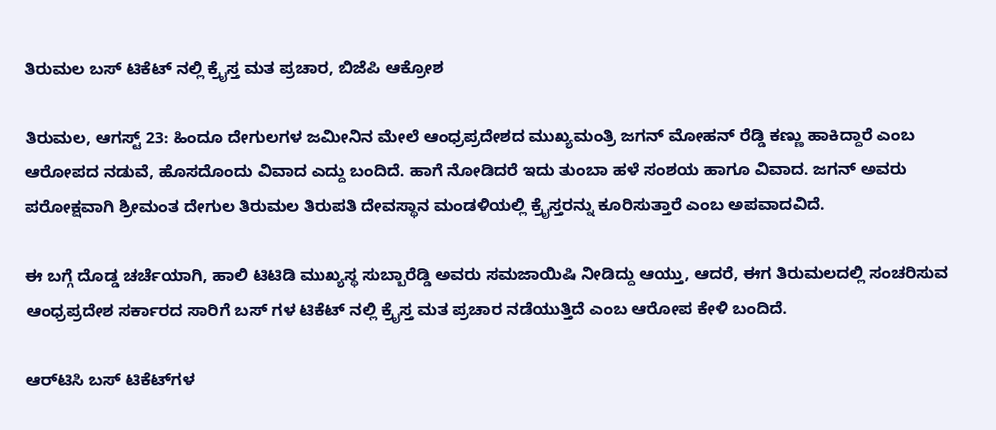ತಿರುಮಲ ಬಸ್ ಟಿಕೆಟ್ ನಲ್ಲಿ ಕ್ರೈಸ್ತ ಮತ ಪ್ರಚಾರ, ಬಿಜೆಪಿ ಆಕ್ರೋಶ

ತಿರುಮಲ, ಆಗಸ್ಟ್ 23: ಹಿಂದೂ ದೇಗುಲಗಳ ಜಮೀನಿನ ಮೇಲೆ ಆಂಧ್ರಪ್ರದೇಶದ ಮುಖ್ಯಮಂತ್ರಿ ಜಗನ್ ಮೋಹನ್ ರೆಡ್ಡಿ ಕಣ್ಣು ಹಾಕಿದ್ದಾರೆ ಎಂಬ ಆರೋಪದ ನಡುವೆ, ಹೊಸದೊಂದು ವಿವಾದ ಎದ್ದು ಬಂದಿದೆ. ಹಾಗೆ ನೋಡಿದರೆ ಇದು ತುಂಬಾ ಹಳೆ ಸಂಶಯ ಹಾಗೂ ವಿವಾದ. ಜಗನ್ ಅವರು ಪರೋಕ್ಷವಾಗಿ ಶ್ರೀಮಂತ ದೇಗುಲ ತಿರುಮಲ ತಿರುಪತಿ ದೇವಸ್ಥಾನ ಮಂಡಳಿಯಲ್ಲಿ ಕ್ರೈಸ್ತರನ್ನು ಕೂರಿಸುತ್ತಾರೆ ಎಂಬ ಅಪವಾದವಿದೆ.

ಈ ಬಗ್ಗೆ ದೊಡ್ಡ ಚರ್ಚೆಯಾಗಿ, ಹಾಲಿ ಟಿಟಿಡಿ ಮುಖ್ಯಸ್ಥ ಸುಬ್ಬಾರೆಡ್ಡಿ ಅವರು ಸಮಜಾಯಿಷಿ ನೀಡಿದ್ದು ಆಯ್ತು, ಆದರೆ, ಈಗ ತಿರುಮಲದಲ್ಲಿ ಸಂಚರಿಸುವ ಆಂಧ್ರಪ್ರದೇಶ ಸರ್ಕಾರದ ಸಾರಿಗೆ ಬಸ್ ಗಳ ಟಿಕೆಟ್ ನಲ್ಲಿ ಕ್ರೈಸ್ತ ಮತ ಪ್ರಚಾರ ನಡೆಯುತ್ತಿದೆ ಎಂಬ ಆರೋಪ ಕೇಳಿ ಬಂದಿದೆ.

ಆರ್‌ಟಿಸಿ ಬಸ್ ಟಿಕೆಟ್‌ಗಳ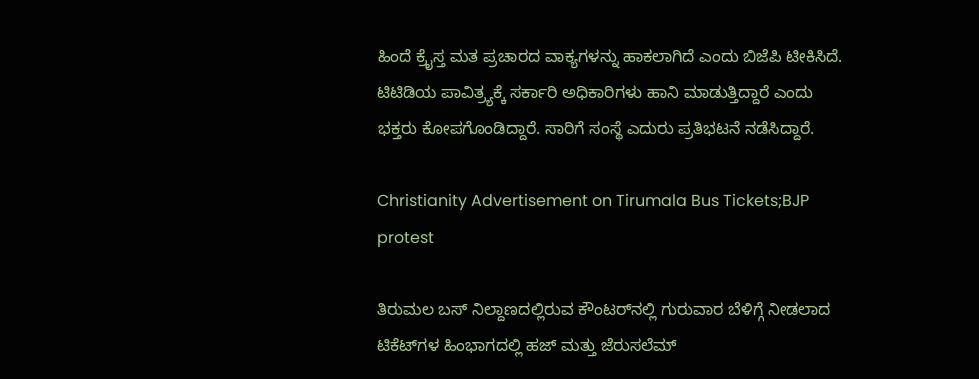ಹಿಂದೆ ಕ್ರೈಸ್ತ ಮತ ಪ್ರಚಾರದ ವಾಕ್ಯಗಳನ್ನು ಹಾಕಲಾಗಿದೆ ಎಂದು ಬಿಜೆಪಿ ಟೀಕಿಸಿದೆ. ಟಿಟಿಡಿಯ ಪಾವಿತ್ರ್ಯಕ್ಕೆ ಸರ್ಕಾರಿ ಅಧಿಕಾರಿಗಳು ಹಾನಿ ಮಾಡುತ್ತಿದ್ದಾರೆ ಎಂದು ಭಕ್ತರು ಕೋಪಗೊಂಡಿದ್ದಾರೆ. ಸಾರಿಗೆ ಸಂಸ್ಥೆ ಎದುರು ಪ್ರತಿಭಟನೆ ನಡೆಸಿದ್ದಾರೆ.

Christianity Advertisement on Tirumala Bus Tickets;BJP protest

ತಿರುಮಲ ಬಸ್ ನಿಲ್ದಾಣದಲ್ಲಿರುವ ಕೌಂಟರ್‌ನಲ್ಲಿ ಗುರುವಾರ ಬೆಳಿಗ್ಗೆ ನೀಡಲಾದ ಟಿಕೆಟ್‌ಗಳ ಹಿಂಭಾಗದಲ್ಲಿ ಹಜ್ ಮತ್ತು ಜೆರುಸಲೆಮ್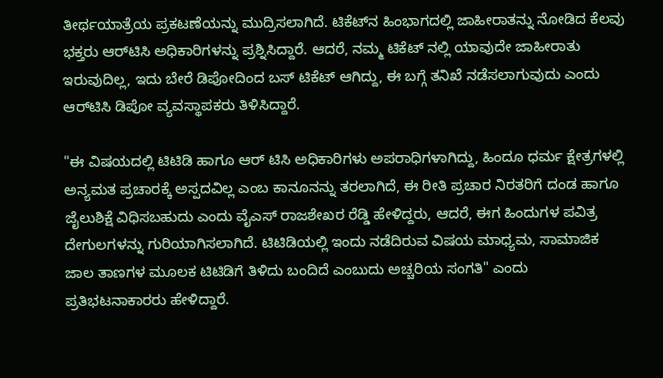ತೀರ್ಥಯಾತ್ರೆಯ ಪ್ರಕಟಣೆಯನ್ನು ಮುದ್ರಿಸಲಾಗಿದೆ. ಟಿಕೆಟ್‌ನ ಹಿಂಭಾಗದಲ್ಲಿ ಜಾಹೀರಾತನ್ನು ನೋಡಿದ ಕೆಲವು ಭಕ್ತರು ಆರ್‌ಟಿಸಿ ಅಧಿಕಾರಿಗಳನ್ನು ಪ್ರಶ್ನಿಸಿದ್ದಾರೆ. ಆದರೆ, ನಮ್ಮ ಟಿಕೆಟ್ ನಲ್ಲಿ ಯಾವುದೇ ಜಾಹೀರಾತು ಇರುವುದಿಲ್ಲ, ಇದು ಬೇರೆ ಡಿಪೋದಿಂದ ಬಸ್ ಟಿಕೆಟ್ ಆಗಿದ್ದು, ಈ ಬಗ್ಗೆ ತನಿಖೆ ನಡೆಸಲಾಗುವುದು ಎಂದು ಆರ್‌ಟಿಸಿ ಡಿಪೋ ವ್ಯವಸ್ಥಾಪಕರು ತಿಳಿಸಿದ್ದಾರೆ.

"ಈ ವಿಷಯದಲ್ಲಿ ಟಿಟಿಡಿ ಹಾಗೂ ಆರ್ ಟಿಸಿ ಅಧಿಕಾರಿಗಳು ಅಪರಾಧಿಗಳಾಗಿದ್ದು, ಹಿಂದೂ ಧರ್ಮ ಕ್ಷೇತ್ರಗಳಲ್ಲಿ ಅನ್ಯಮತ ಪ್ರಚಾರಕ್ಕೆ ಅಸ್ಪದವಿಲ್ಲ ಎಂಬ ಕಾನೂನನ್ನು ತರಲಾಗಿದೆ, ಈ ರೀತಿ ಪ್ರಚಾರ ನಿರತರಿಗೆ ದಂಡ ಹಾಗೂ ಜೈಲುಶಿಕ್ಷೆ ವಿಧಿಸಬಹುದು ಎಂದು ವೈಎಸ್ ರಾಜಶೇಖರ ರೆಡ್ಡಿ ಹೇಳಿದ್ದರು, ಆದರೆ, ಈಗ ಹಿಂದುಗಳ ಪವಿತ್ರ ದೇಗುಲಗಳನ್ನು ಗುರಿಯಾಗಿಸಲಾಗಿದೆ. ಟಿಟಿಡಿಯಲ್ಲಿ ಇಂದು ನಡೆದಿರುವ ವಿಷಯ ಮಾಧ್ಯಮ, ಸಾಮಾಜಿಕ ಜಾಲ ತಾಣಗಳ ಮೂಲಕ ಟಿಟಿಡಿಗೆ ತಿಳಿದು ಬಂದಿದೆ ಎಂಬುದು ಅಚ್ಚರಿಯ ಸಂಗತಿ" ಎಂದು ಪ್ರತಿಭಟನಾಕಾರರು ಹೇಳಿದ್ದಾರೆ.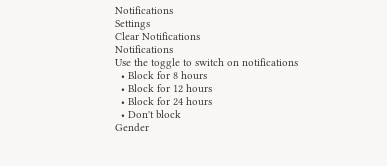Notifications
Settings
Clear Notifications
Notifications
Use the toggle to switch on notifications
  • Block for 8 hours
  • Block for 12 hours
  • Block for 24 hours
  • Don't block
Gender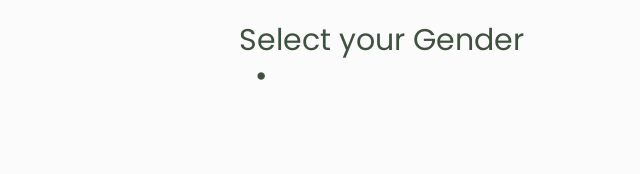Select your Gender
  •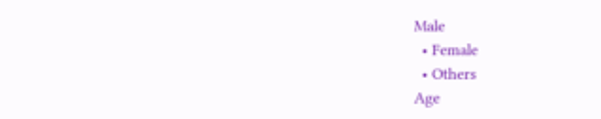Male
  • Female
  • Others
Age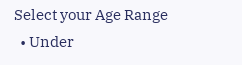Select your Age Range
  • Under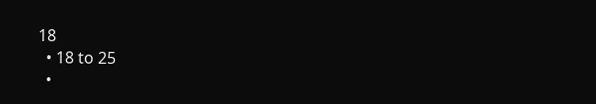18
  • 18 to 25
  •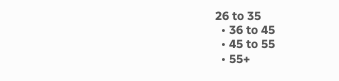26 to 35
  • 36 to 45
  • 45 to 55
  • 55+